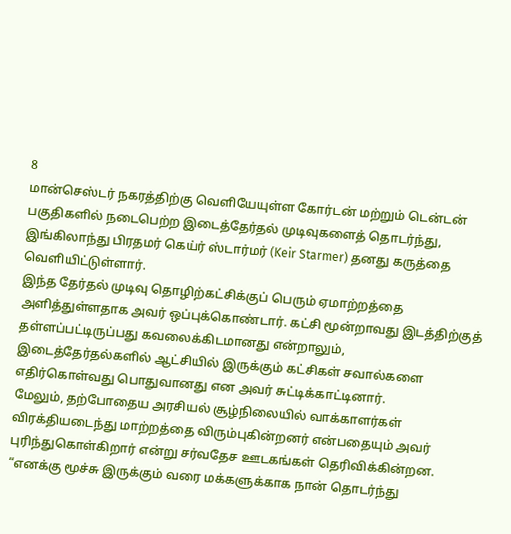8
மான்செஸ்டர் நகரத்திற்கு வெளியேயுள்ள கோர்டன் மற்றும் டென்டன் பகுதிகளில் நடைபெற்ற இடைத்தேர்தல் முடிவுகளைத் தொடர்ந்து, இங்கிலாந்து பிரதமர் கெய்ர் ஸ்டார்மர் (Keir Starmer) தனது கருத்தை வெளியிட்டுள்ளார்.
இந்த தேர்தல் முடிவு தொழிற்கட்சிக்குப் பெரும் ஏமாற்றத்தை அளித்துள்ளதாக அவர் ஒப்புக்கொண்டார். கட்சி மூன்றாவது இடத்திற்குத் தள்ளப்பட்டிருப்பது கவலைக்கிடமானது என்றாலும், இடைத்தேர்தல்களில் ஆட்சியில் இருக்கும் கட்சிகள் சவால்களை எதிர்கொள்வது பொதுவானது என அவர் சுட்டிக்காட்டினார்.
மேலும், தற்போதைய அரசியல் சூழ்நிலையில் வாக்காளர்கள் விரக்தியடைந்து மாற்றத்தை விரும்புகின்றனர் என்பதையும் அவர் புரிந்துகொள்கிறார் என்று சர்வதேச ஊடகங்கள் தெரிவிக்கின்றன.
“எனக்கு மூச்சு இருக்கும் வரை மக்களுக்காக நான் தொடர்ந்து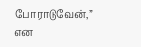போராடுவேன்,” என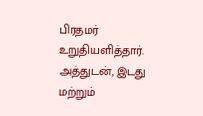பிரதமர் உறுதியளித்தார்.
அத்துடன், இடது மற்றும்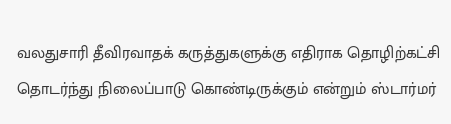வலதுசாரி தீவிரவாதக் கருத்துகளுக்கு எதிராக தொழிற்கட்சி தொடர்ந்து நிலைப்பாடு கொண்டிருக்கும் என்றும் ஸ்டார்மர்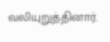வலியுறுத்தினார்.